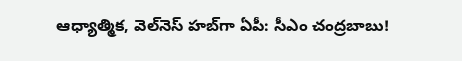ఆధ్యాత్మిక, వెల్‌నెస్ హబ్‌గా ఏపీ: సీఎం చంద్రబాబు!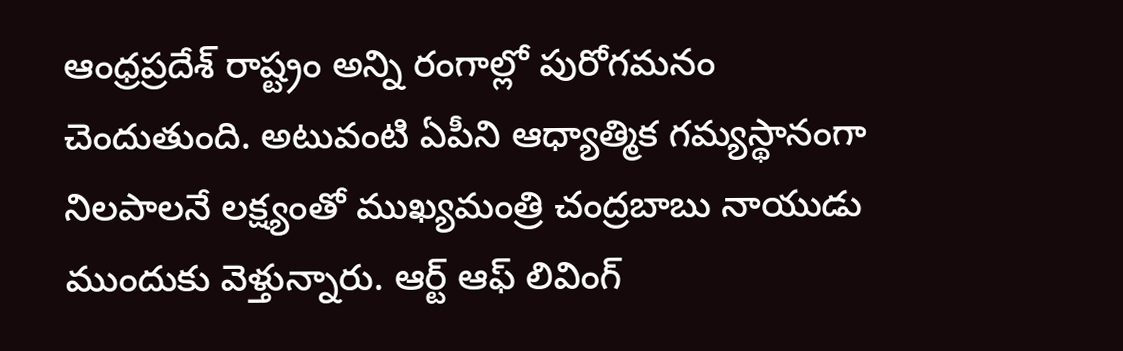ఆంధ్రప్రదేశ్‌ రాష్ట్రం అన్ని రంగాల్లో పురోగమనం చెందుతుంది. అటువంటి ఏపీని ఆధ్యాత్మిక గమ్యస్థానంగా నిలపాలనే లక్ష్యంతో ముఖ్యమంత్రి చంద్రబాబు నాయుడు ముందుకు వెళ్తున్నారు. ఆర్ట్ ఆఫ్ లివింగ్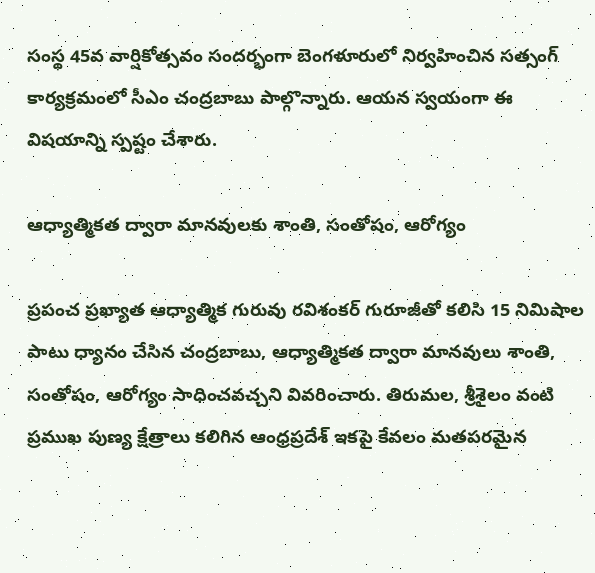సంస్థ 45వ వార్షికోత్సవం సందర్భంగా బెంగళూరులో నిర్వహించిన సత్సంగ్ కార్యక్రమంలో సీఎం చంద్రబాబు పాల్గొన్నారు. ఆయన స్వయంగా ఈ విషయాన్ని స్పష్టం చేశారు.

ఆధ్యాత్మికత ద్వారా మానవులకు శాంతి, సంతోషం, ఆరోగ్యం

ప్రపంచ ప్రఖ్యాత ఆధ్యాత్మిక గురువు రవిశంకర్ గురూజీతో కలిసి 15 నిమిషాల పాటు ధ్యానం చేసిన చంద్రబాబు, ఆధ్యాత్మికత ద్వారా మానవులు శాంతి, సంతోషం, ఆరోగ్యం సాధించవచ్చని వివరించారు. తిరుమల, శ్రీశైలం వంటి ప్రముఖ పుణ్య క్షేత్రాలు కలిగిన ఆంధ్రప్రదేశ్ ఇకపై కేవలం మతపరమైన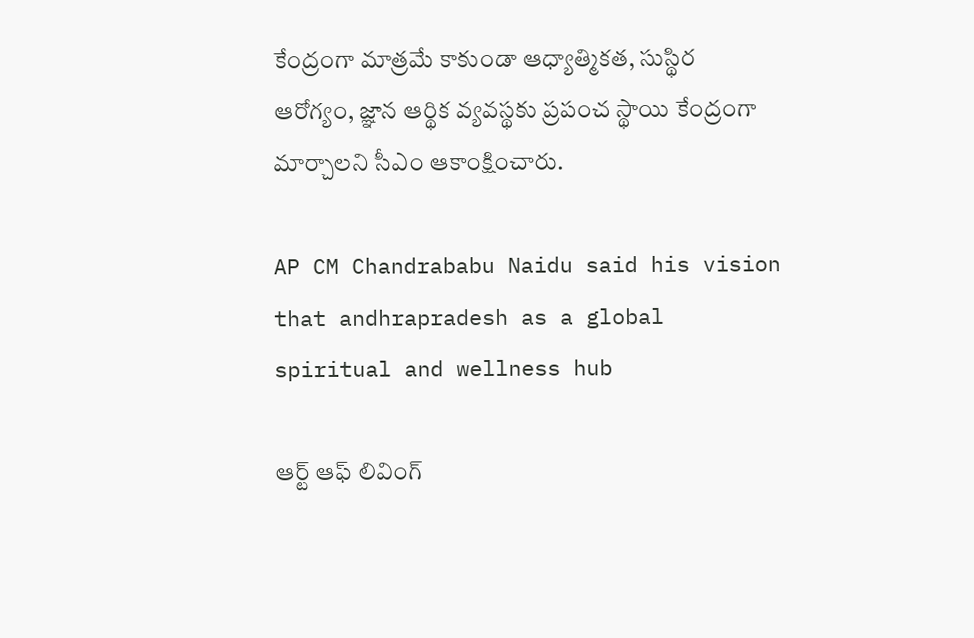కేంద్రంగా మాత్రమే కాకుండా ఆధ్యాత్మికత, సుస్థిర ఆరోగ్యం, జ్ఞాన ఆర్థిక వ్యవస్థకు ప్రపంచ స్థాయి కేంద్రంగా మార్చాలని సీఎం ఆకాంక్షించారు.

AP CM Chandrababu Naidu said his vision that andhrapradesh as a global spiritual and wellness hub

ఆర్ట్ ఆఫ్ లివింగ్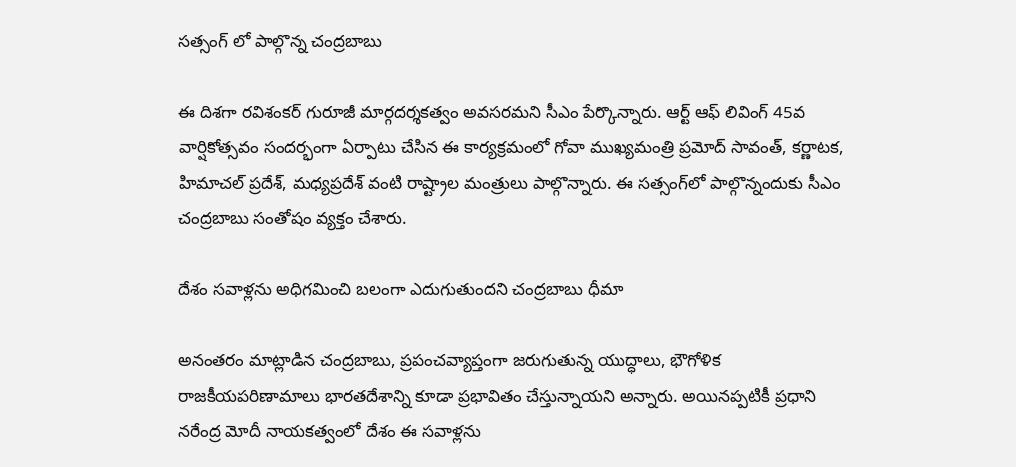సత్సంగ్ లో పాల్గొన్న చంద్రబాబు

ఈ దిశగా రవిశంకర్ గురూజీ మార్గదర్శకత్వం అవసరమని సీఎం పేర్కొన్నారు. ఆర్ట్ ఆఫ్ లివింగ్ 45వ వార్షికోత్సవం సందర్భంగా ఏర్పాటు చేసిన ఈ కార్యక్రమంలో గోవా ముఖ్యమంత్రి ప్రమోద్ సావంత్, కర్ణాటక, హిమాచల్ ప్రదేశ్, మధ్యప్రదేశ్ వంటి రాష్ట్రాల మంత్రులు పాల్గొన్నారు. ఈ సత్సంగ్‌లో పాల్గొన్నందుకు సీఎం చంద్రబాబు సంతోషం వ్యక్తం చేశారు.

దేశం సవాళ్లను అధిగమించి బలంగా ఎదుగుతుందని చంద్రబాబు ధీమా

అనంతరం మాట్లాడిన చంద్రబాబు, ప్రపంచవ్యాప్తంగా జరుగుతున్న యుద్ధాలు, భౌగోళిక రాజకీయపరిణామాలు భారతదేశాన్ని కూడా ప్రభావితం చేస్తున్నాయని అన్నారు. అయినప్పటికీ ప్రధాని నరేంద్ర మోదీ నాయకత్వంలో దేశం ఈ సవాళ్లను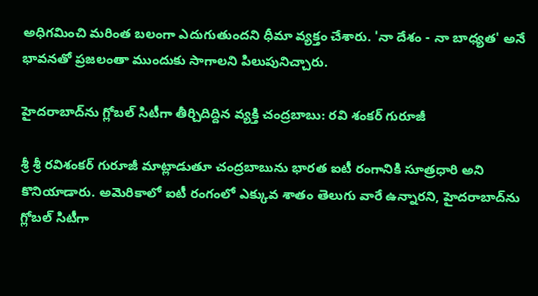అధిగమించి మరింత బలంగా ఎదుగుతుందని ధీమా వ్యక్తం చేశారు. 'నా దేశం - నా బాధ్యత' అనే భావనతో ప్రజలంతా ముందుకు సాగాలని పిలుపునిచ్చారు.

హైదరాబాద్‌ను గ్లోబల్ సిటీగా తీర్చిదిద్దిన వ్యక్తి చంద్రబాబు: రవి శంకర్ గురూజీ

శ్రీ శ్రీ రవిశంకర్ గురూజీ మాట్లాడుతూ చంద్రబాబును భారత ఐటీ రంగానికి సూత్రధారి అని కొనియాడారు. అమెరికాలో ఐటీ రంగంలో ఎక్కువ శాతం తెలుగు వారే ఉన్నారని, హైదరాబాద్‌ను గ్లోబల్ సిటీగా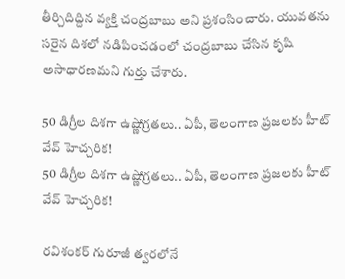తీర్చిదిద్దిన వ్యక్తి చంద్రబాబు అని ప్రశంసించారు. యువతను సరైన దిశలో నడిపించడంలో చంద్రబాబు చేసిన కృషి అసాధారణమని గుర్తు చేశారు.

50 డిగ్రీల దిశగా ఉష్ణోగ్రతలు.. ఏపీ, తెలంగాణ ప్రజలకు హీట్ వేవ్ హెచ్చరిక!
50 డిగ్రీల దిశగా ఉష్ణోగ్రతలు.. ఏపీ, తెలంగాణ ప్రజలకు హీట్ వేవ్ హెచ్చరిక!

రవిశంకర్ గురూజీ త్వరలోనే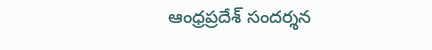ఆంధ్రప్రదేశ్‌ సందర్శన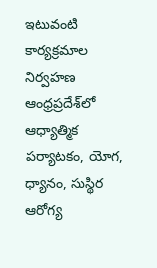ఇటువంటి కార్యక్రమాల నిర్వహణ ఆంధ్రప్రదేశ్‌లో ఆధ్యాత్మిక పర్యాటకం, యోగ, ధ్యానం, సుస్థిర ఆరోగ్య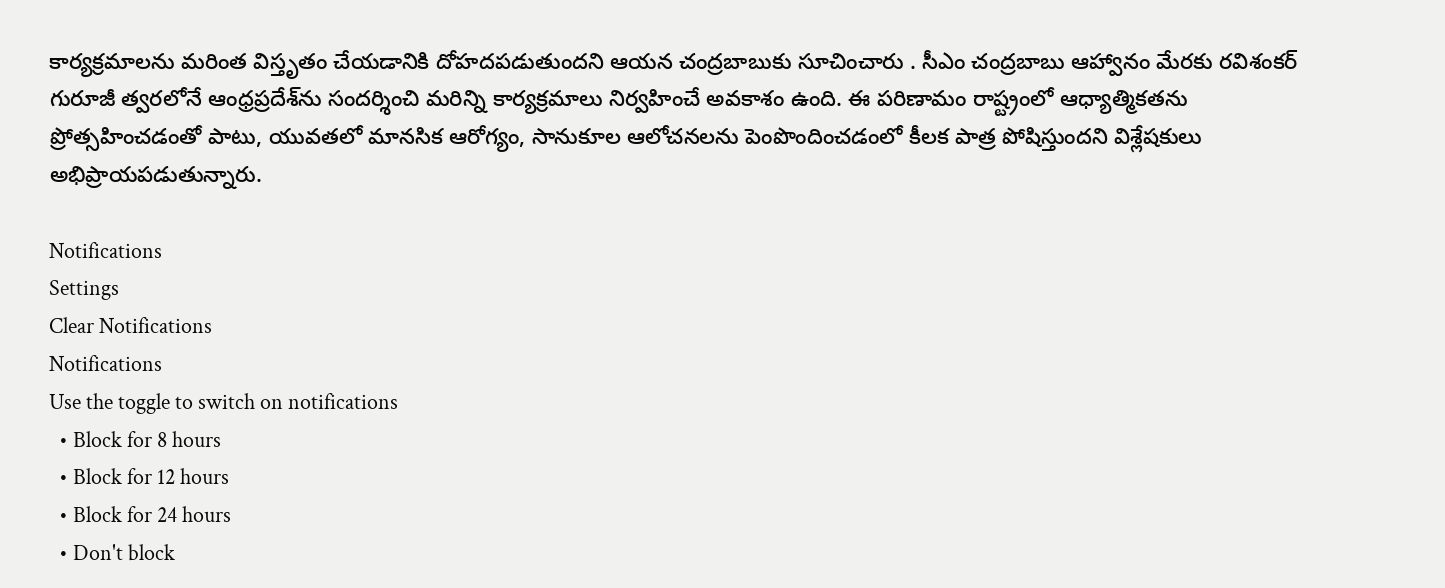కార్యక్రమాలను మరింత విస్తృతం చేయడానికి దోహదపడుతుందని ఆయన చంద్రబాబుకు సూచించారు . సీఎం చంద్రబాబు ఆహ్వానం మేరకు రవిశంకర్ గురూజీ త్వరలోనే ఆంధ్రప్రదేశ్‌ను సందర్శించి మరిన్ని కార్యక్రమాలు నిర్వహించే అవకాశం ఉంది. ఈ పరిణామం రాష్ట్రంలో ఆధ్యాత్మికతను ప్రోత్సహించడంతో పాటు, యువతలో మానసిక ఆరోగ్యం, సానుకూల ఆలోచనలను పెంపొందించడంలో కీలక పాత్ర పోషిస్తుందని విశ్లేషకులు అభిప్రాయపడుతున్నారు.

Notifications
Settings
Clear Notifications
Notifications
Use the toggle to switch on notifications
  • Block for 8 hours
  • Block for 12 hours
  • Block for 24 hours
  • Don't block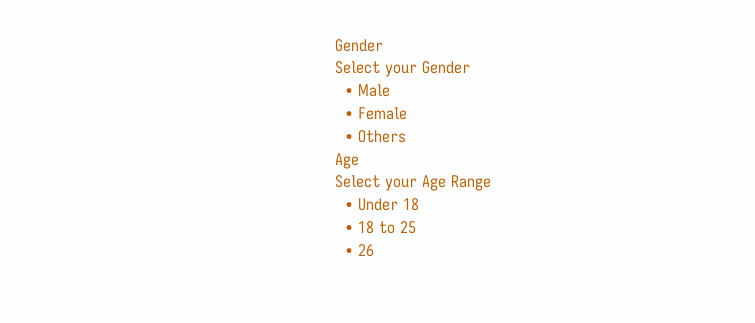Gender
Select your Gender
  • Male
  • Female
  • Others
Age
Select your Age Range
  • Under 18
  • 18 to 25
  • 26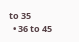to 35
  • 36 to 45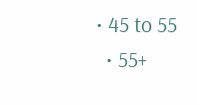• 45 to 55
  • 55+